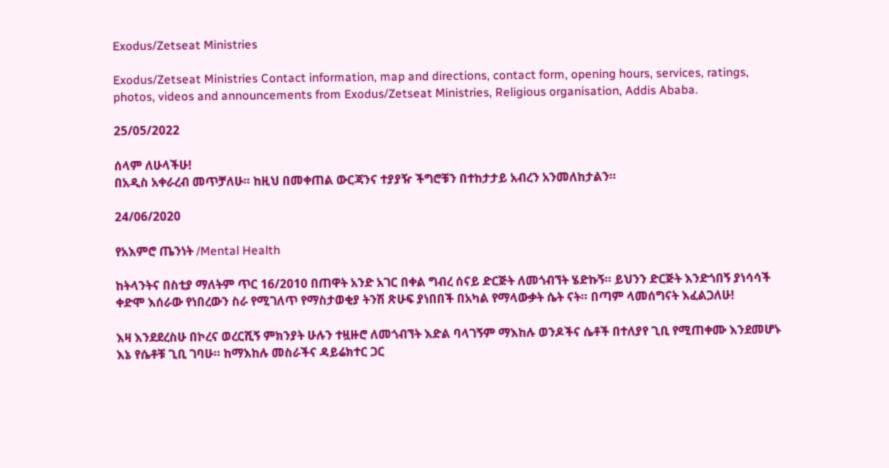Exodus/Zetseat Ministries

Exodus/Zetseat Ministries Contact information, map and directions, contact form, opening hours, services, ratings, photos, videos and announcements from Exodus/Zetseat Ministries, Religious organisation, Addis Ababa.

25/05/2022

ሰላም ለሁላችሁ!
በአዲስ አቀራረብ መጥቻለሁ። ከዚህ በመቀጠል ውርጃንና ተያያዥ ችግሮቹን በተከታታይ አብረን አንመለከታልን።

24/06/2020

የአእምሮ ጤንነት /Mental Health

ከትላንትና በስቲያ ማለትም ጥር 16/2010 በጠዋት አንድ አገር በቀል ግብረ ሰናይ ድርጅት ለመጎብኘት ሄድኩኝ። ይህንን ድርጅት እንድጎበኝ ያነሳሳች ቀድሞ እሰራው የነበረውን ስራ የሚገለጥ የማስታወቂያ ትንሽ ጽሁፍ ያነበበች በአካል የማላውቃት ሴት ናት። በጣም ላመሰግናት እፈልጋለሁ!

እዛ እንደደረስሁ በኮረና ወረርሺኝ ምክንያት ሁሉን ተዟዙሮ ለመጎብኘት እድል ባላገኝም ማእከሉ ወንዶችና ሴቶች በተለያየ ጊቢ የሚጠቀሙ እንደመሆኑ እኔ የሴቶቹ ጊቢ ገባሁ። ከማእከሉ መስራችና ዳይሬክተር ጋር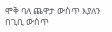ሞቅ ባለ ጨዋታ ውስጥ እያለን በጊቢ ውስጥ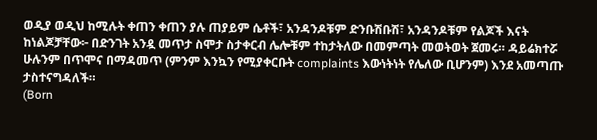ወዲያ ወዲህ ከሚሉት ቀጠን ቀጠን ያሉ ጠያይም ሴቶች፣ አንዳንዶቹም ድንቡሽቡሽ፣ አንዳንዶቹም የልጆች እናት ከነልጆቻቸው፦ በድንገት አንዷ መጥታ ስሞታ ስታቀርብ ሌሎቹም ተከታትለው በመምጣት መወትወት ጀመሩ። ዳይሬክተሯ ሁሉንም በጥሞና በማዳመጥ (ምንም እንኳን የሚያቀርቡት complaints እውነትነት የሌለው ቢሆንም) እንደ አመጣጡ ታስተናግዳለች።
(Born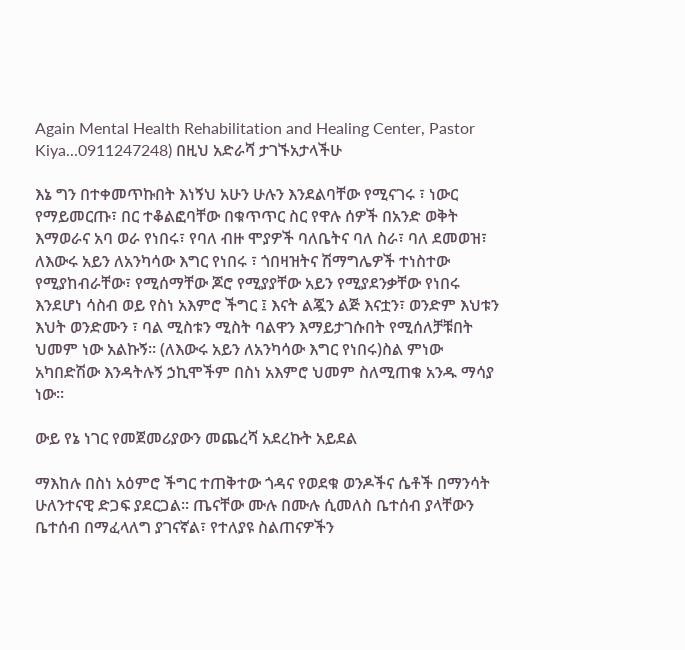Again Mental Health Rehabilitation and Healing Center, Pastor Kiya...0911247248) በዚህ አድራሻ ታገኙአታላችሁ

እኔ ግን በተቀመጥኩበት እነኝህ አሁን ሁሉን እንደልባቸው የሚናገሩ ፣ ነውር የማይመርጡ፣ በር ተቆልፎባቸው በቁጥጥር ስር የዋሉ ሰዎች በአንድ ወቅት እማወራና አባ ወራ የነበሩ፣ የባለ ብዙ ሞያዎች ባለቤትና ባለ ስራ፣ ባለ ደመወዝ፣ ለእውሩ አይን ለአንካሳው እግር የነበሩ ፣ ጎበዛዝትና ሽማግሌዎች ተነስተው የሚያከብራቸው፣ የሚሰማቸው ጆሮ የሚያያቸው አይን የሚያደንቃቸው የነበሩ እንደሆነ ሳስብ ወይ የስነ አእምሮ ችግር ፤ እናት ልጇን ልጅ እናቷን፣ ወንድም እህቱን እህት ወንድሙን ፣ ባል ሚስቱን ሚስት ባልዋን እማይታገሱበት የሚሰለቻቹበት ህመም ነው አልኩኝ። (ለእውሩ አይን ለአንካሳው እግር የነበሩ)ስል ምነው አካበድሽው እንዳትሉኝ ኃኪሞችም በስነ አእምሮ ህመም ስለሚጠቁ አንዱ ማሳያ ነው።

ውይ የኔ ነገር የመጀመሪያውን መጨረሻ አደረኩት አይደል

ማእከሉ በስነ አዕምሮ ችግር ተጠቅተው ጎዳና የወደቁ ወንዶችና ሴቶች በማንሳት ሁለንተናዊ ድጋፍ ያደርጋል። ጤናቸው ሙሉ በሙሉ ሲመለስ ቤተሰብ ያላቸውን ቤተሰብ በማፈላለግ ያገናኛል፣ የተለያዩ ስልጠናዎችን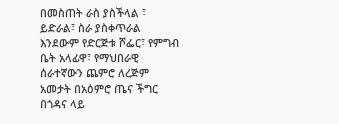በመስጠት ራስ ያስችላል ፣ ይድራል፣ ስራ ያስቀጥራል እንደውም የድርጅቱ ሾፌር፣ የምግብ ቤት አላፊዋ፣ የማህበራዊ ሰራተኛውን ጨምሮ ለረጅም አመታት በአዕምሮ ጤና ችግር በጎዳና ላይ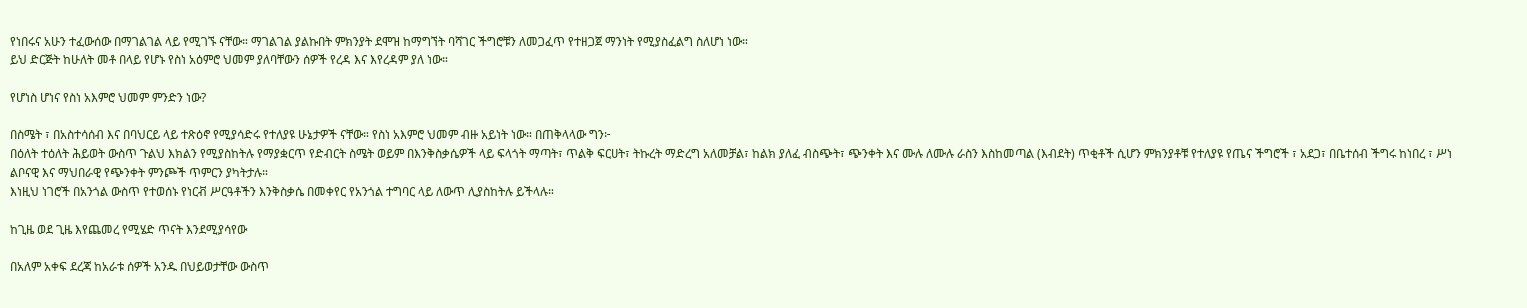የነበሩና አሁን ተፈውሰው በማገልገል ላይ የሚገኙ ናቸው። ማገልገል ያልኩበት ምክንያት ደሞዝ ከማግኘት ባሻገር ችግሮቹን ለመጋፈጥ የተዘጋጀ ማንነት የሚያስፈልግ ስለሆነ ነው።
ይህ ድርጅት ከሁለት መቶ በላይ የሆኑ የስነ አዕምሮ ህመም ያለባቸውን ሰዎች የረዳ እና እየረዳም ያለ ነው።

የሆነስ ሆነና የስነ አእምሮ ህመም ምንድን ነው?

በስሜት ፣ በአስተሳሰብ እና በባህርይ ላይ ተጽዕኖ የሚያሳድሩ የተለያዩ ሁኔታዎች ናቸው። የስነ አእምሮ ህመም ብዙ አይነት ነው። በጠቅላላው ግን፦
በዕለት ተዕለት ሕይወት ውስጥ ጉልህ እክልን የሚያስከትሉ የማያቋርጥ የድብርት ስሜት ወይም በእንቅስቃሴዎች ላይ ፍላጎት ማጣት፣ ጥልቅ ፍርሀት፣ ትኩረት ማድረግ አለመቻል፣ ከልክ ያለፈ ብስጭት፣ ጭንቀት እና ሙሉ ለሙሉ ራስን እስከመጣል (እብደት) ጥቂቶች ሲሆን ምክንያቶቹ የተለያዩ የጤና ችግሮች ፣ አደጋ፣ በቤተሰብ ችግሩ ከነበረ ፣ ሥነ ልቦናዊ እና ማህበራዊ የጭንቀት ምንጮች ጥምርን ያካትታሉ።
እነዚህ ነገሮች በአንጎል ውስጥ የተወሰኑ የነርቭ ሥርዓቶችን እንቅስቃሴ በመቀየር የአንጎል ተግባር ላይ ለውጥ ሊያስከትሉ ይችላሉ።

ከጊዜ ወደ ጊዜ እየጨመረ የሚሄድ ጥናት እንደሚያሳየው

በአለም አቀፍ ደረጃ ከአራቱ ሰዎች አንዱ በህይወታቸው ውስጥ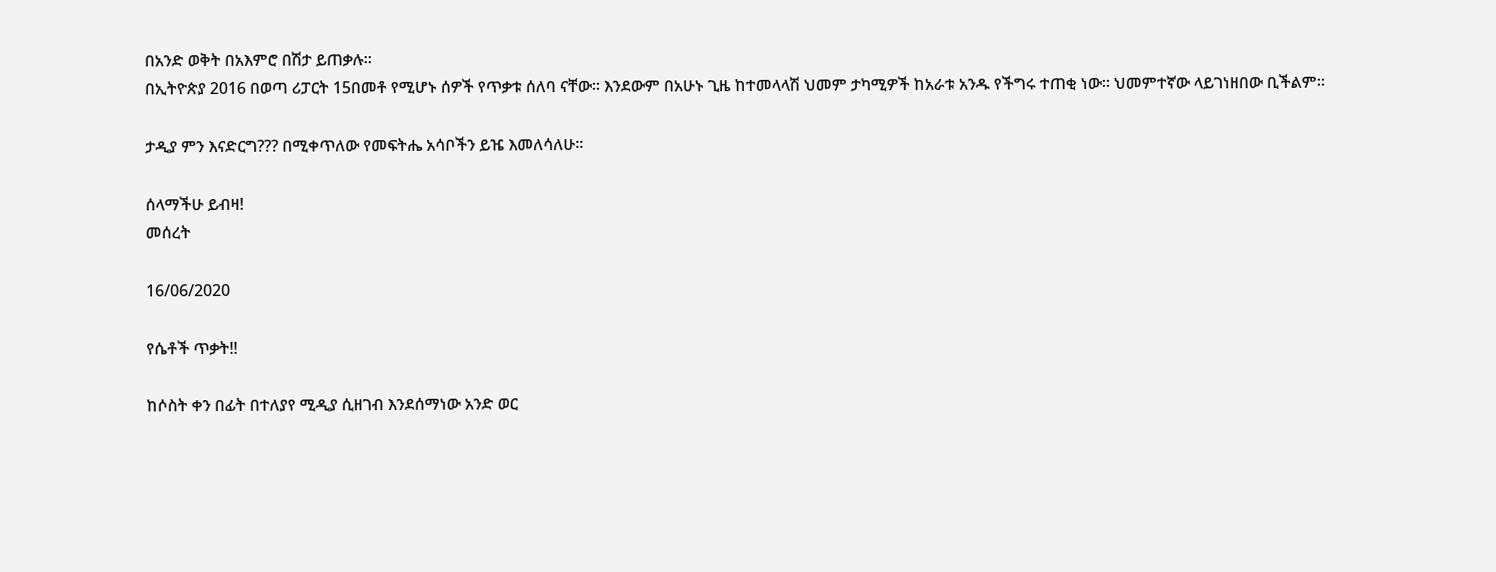በአንድ ወቅት በአእምሮ በሽታ ይጠቃሉ።
በኢትዮጵያ 2016 በወጣ ሪፓርት 15በመቶ የሚሆኑ ሰዎች የጥቃቱ ሰለባ ናቸው። እንደውም በአሁኑ ጊዜ ከተመላላሽ ህመም ታካሚዎች ከአራቱ አንዱ የችግሩ ተጠቂ ነው። ህመምተኛው ላይገነዘበው ቢችልም።

ታዲያ ምን እናድርግ??? በሚቀጥለው የመፍትሔ አሳቦችን ይዤ እመለሳለሁ።

ሰላማችሁ ይብዛ!
መሰረት

16/06/2020

የሴቶች ጥቃት!!

ከሶስት ቀን በፊት በተለያየ ሚዲያ ሲዘገብ እንደሰማነው አንድ ወር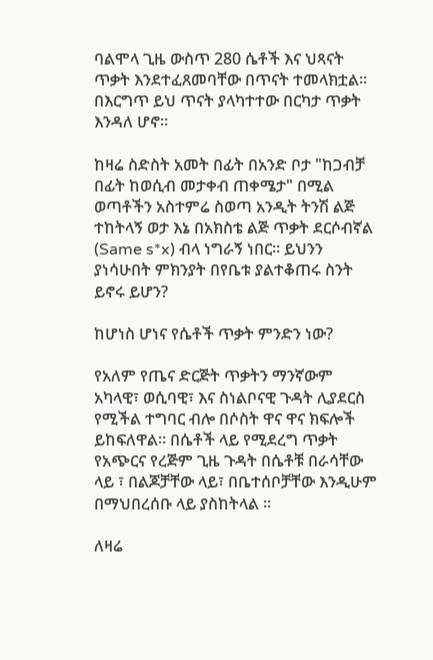ባልሞላ ጊዜ ውስጥ 280 ሴቶች እና ህጻናት ጥቃት እንደተፈጸመባቸው በጥናት ተመላክቷል። በእርግጥ ይህ ጥናት ያላካተተው በርካታ ጥቃት እንዳለ ሆኖ።

ከዛሬ ስድስት አመት በፊት በአንድ ቦታ "ከጋብቻ በፊት ከወሲብ መታቀብ ጠቀሜታ" በሚል ወጣቶችን አስተምሬ ስወጣ አንዲት ትንሽ ልጅ ተከትላኝ ወታ እኔ በአክስቴ ልጅ ጥቃት ደርሶብኛል (Same s*x) ብላ ነግራኝ ነበር። ይህንን ያነሳሁበት ምክንያት በየቤቱ ያልተቆጠሩ ስንት ይኖሩ ይሆን?

ከሆነስ ሆነና የሴቶች ጥቃት ምንድን ነው?

የአለም የጤና ድርጅት ጥቃትን ማንኛውም አካላዊ፣ ወሲባዊ፣ እና ስነልቦናዊ ጉዳት ሊያደርስ የሚችል ተግባር ብሎ በሶስት ዋና ዋና ክፍሎች ይከፍለዋል። በሴቶች ላይ የሚደረግ ጥቃት የአጭርና የረጅም ጊዜ ጉዳት በሴቶቹ በራሳቸው ላይ ፣ በልጆቻቸው ላይ፣ በቤተሰቦቻቸው እንዲሁም በማህበረሰቡ ላይ ያስከትላል ።

ለዛሬ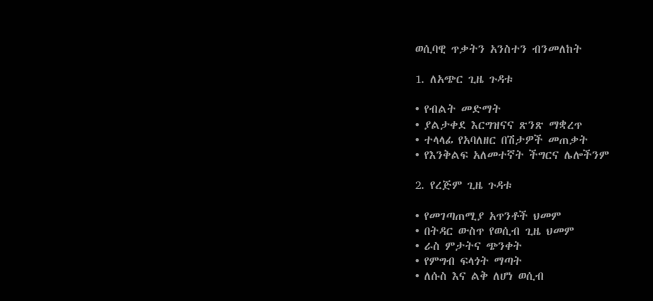ወሲባዊ ጥቃትን አንስተን ብንመለከት

1. ለአጭር ጊዜ ጉዳቱ

• የብልት መድማት
• ያልታቀደ እርግዝናና ጽንጽ ማቋረጥ
• ተላላፊ የአባለዘር በሽታዎች መጠቃት
• የእንቅልፍ አለመተኛት ችግርና ሌሎችንም

2. የረጅም ጊዜ ጉዳቱ

• የመገጣጠሚያ አጥንቶች ህመም
• በትዳር ውስጥ የወሲብ ጊዜ ህመም
• ራስ ምታትና ጭንቀት
• የምግብ ፍላጎት ማጣት
• ለሱስ እና ልቅ ለሆነ ወሲብ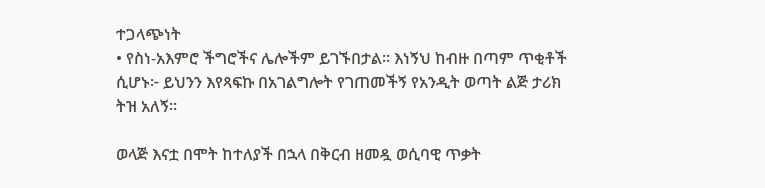ተጋላጭነት
• የስነ-አእምሮ ችግሮችና ሌሎችም ይገኙበታል። እነኝህ ከብዙ በጣም ጥቂቶች ሲሆኑ፦ ይህንን እየጻፍኩ በአገልግሎት የገጠመችኝ የአንዲት ወጣት ልጅ ታሪክ ትዝ አለኝ።

ወላጅ እናቷ በሞት ከተለያች በኋላ በቅርብ ዘመዷ ወሲባዊ ጥቃት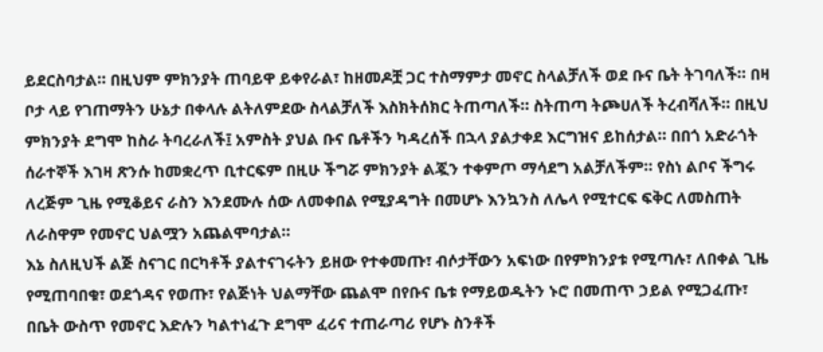ይደርስባታል። በዚህም ምክንያት ጠባይዋ ይቀየራል፣ ከዘመዶቿ ጋር ተስማምታ መኖር ስላልቻለች ወደ ቡና ቤት ትገባለች። በዛ ቦታ ላይ የገጠማትን ሁኔታ በቀላሉ ልትለምደው ስላልቻለች እስክትሰክር ትጠጣለች። ስትጠጣ ትጮሀለች ትረብሻለች። በዚህ ምክንያት ደግሞ ከስራ ትባረራለች፤ አምስት ያህል ቡና ቤቶችን ካዳረሰች በኋላ ያልታቀደ እርግዝና ይከሰታል። በበጎ አድራጎት ሰራተኞች እገዛ ጽንሱ ከመቋረጥ ቢተርፍም በዚሁ ችግሯ ምክንያት ልጇን ተቀምጦ ማሳደግ አልቻለችም። የስነ ልቦና ችግሩ ለረጅም ጊዜ የሚቆይና ራስን እንደሙሉ ሰው ለመቀበል የሚያዳግት በመሆኑ እንኳንስ ለሌላ የሚተርፍ ፍቅር ለመስጠት ለራስዋም የመኖር ህልሟን አጨልሞባታል።
እኔ ስለዚህች ልጅ ስናገር በርካቶች ያልተናገሩትን ይዘው የተቀመጡ፣ ብሶታቸውን አፍነው በየምክንያቱ የሚጣሉ፣ ለበቀል ጊዜ የሚጠባበቁ፣ ወደጎዳና የወጡ፣ የልጅነት ህልማቸው ጨልሞ በየቡና ቤቱ የማይወዱትን ኑሮ በመጠጥ ኃይል የሚጋፈጡ፣ በቤት ውስጥ የመኖር እድሉን ካልተነፈጉ ደግሞ ፈሪና ተጠራጣሪ የሆኑ ስንቶች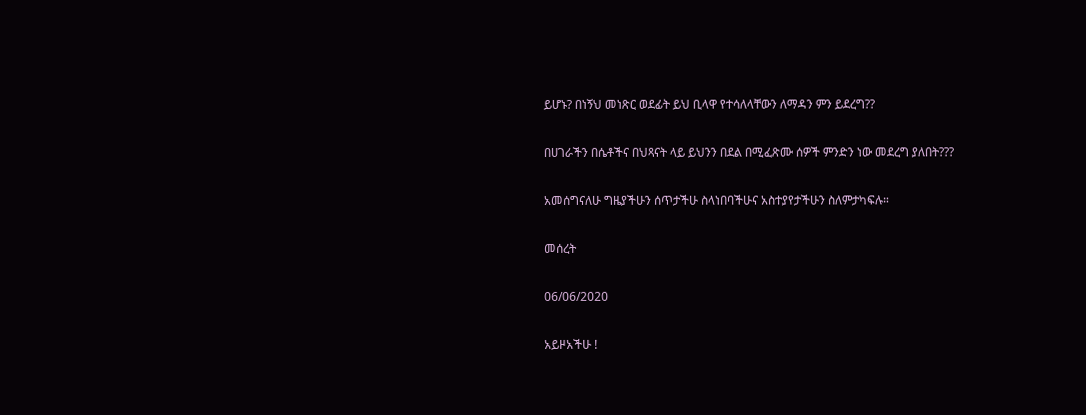ይሆኑ? በነኝህ መነጽር ወደፊት ይህ ቢላዋ የተሳለላቸውን ለማዳን ምን ይደረግ??

በሀገራችን በሴቶችና በህጻናት ላይ ይህንን በደል በሚፈጽሙ ሰዎች ምንድን ነው መደረግ ያለበት???

አመሰግናለሁ ግዜያችሁን ሰጥታችሁ ስላነበባችሁና አስተያየታችሁን ስለምታካፍሉ።

መሰረት

06/06/2020

አይዞአችሁ !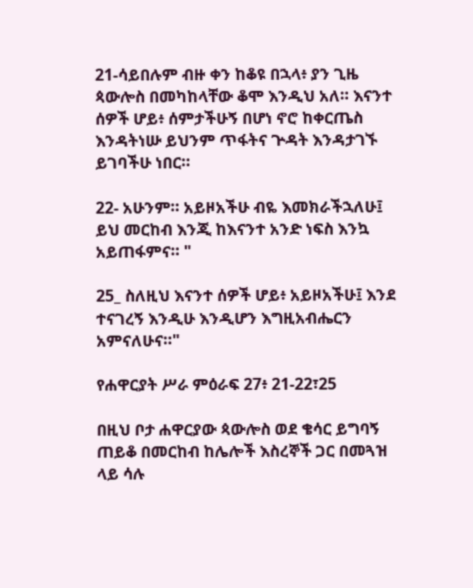21-ሳይበሉም ብዙ ቀን ከቆዩ በኋላ፥ ያን ጊዜ ጳውሎስ በመካከላቸው ቆሞ እንዲህ አለ። እናንተ ሰዎች ሆይ፥ ሰምታችሁኝ በሆነ ኖሮ ከቀርጤስ እንዳትነሡ ይህንም ጥፋትና ጕዳት እንዳታገኙ ይገባችሁ ነበር።

22- አሁንም። አይዞአችሁ ብዬ እመክራችኋለሁ፤ ይህ መርከብ እንጂ ከእናንተ አንድ ነፍስ እንኳ አይጠፋምና። "

25_ ስለዚህ እናንተ ሰዎች ሆይ፥ አይዞአችሁ፤ እንደ ተናገረኝ እንዲሁ እንዲሆን እግዚአብሔርን አምናለሁና።"

የሐዋርያት ሥራ ምዕራፍ 27፥ 21-22፣25

በዚህ ቦታ ሐዋርያው ጳውሎስ ወደ ቄሳር ይግባኝ ጠይቆ በመርከብ ከሌሎች እስረኞች ጋር በመጓዝ ላይ ሳሉ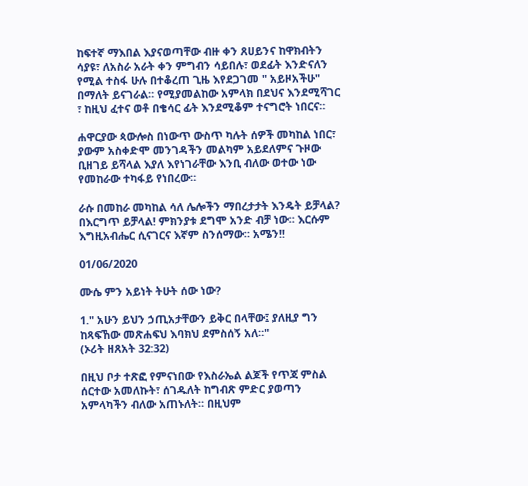ከፍተኛ ማእበል እያናወጣቸው ብዙ ቀን ጸሀይንና ከዋክብትን ሳያዩ፣ ለአስራ አራት ቀን ምግብን ሳይበሉ፣ ወደፊት እንድናለን የሚል ተስፋ ሁሉ በተቆረጠ ጊዜ እየደጋገመ " አይዞአችሁ" በማለት ይናገራል። የሚያመልከው አምላክ በደህና እንደሚሻገር ፣ ከዚህ ፈተና ወቶ በቄሳር ፊት እንደሚቆም ተናግሮት ነበርና።

ሐዋርያው ጳውሎስ በነውጥ ውስጥ ካሉት ሰዎች መካከል ነበር፣ ያውም አስቀድሞ መንገዳችን መልካም አይደለምና ጉዞው ቢዘገይ ይሻላል እያለ እየነገራቸው እንቢ ብለው ወተው ነው የመከራው ተካፋይ የነበረው።

ራሱ በመከራ መካከል ሳለ ሌሎችን ማበረታታት እንዴት ይቻላል? በእርግጥ ይቻላል! ምክንያቱ ደግሞ አንድ ብቻ ነው። እርሱም እግዚአብሔር ሲናገርና እኛም ስንሰማው። አሜን!!

01/06/2020

ሙሴ ምን አይነት ትሁት ሰው ነው?

1." አሁን ይህን ኃጢአታቸውን ይቅር በላቸው፤ ያለዚያ ግን ከጻፍኸው መጽሐፍህ እባክህ ደምስሰኝ አለ።"
(ኦሪት ዘጸአት 32:32)

በዚህ ቦታ ተጽፎ የምናነበው የእስራኤል ልጆች የጥጃ ምስል ሰርተው አመለኩት፣ ሰገዱለት ከግብጽ ምድር ያወጣን አምላካችን ብለው አጠኑለት። በዚህም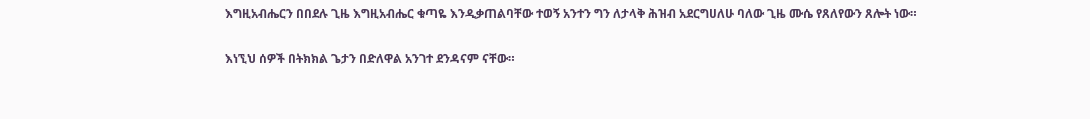እግዚአብሔርን በበደሉ ጊዜ እግዚአብሔር ቁጣዬ እንዲቃጠልባቸው ተወኝ አንተን ግን ለታላቅ ሕዝብ አደርግሀለሁ ባለው ጊዜ ሙሴ የጸለየውን ጸሎት ነው።

እነኚህ ሰዎች በትክክል ጌታን በድለዋል አንገተ ደንዳናም ናቸው።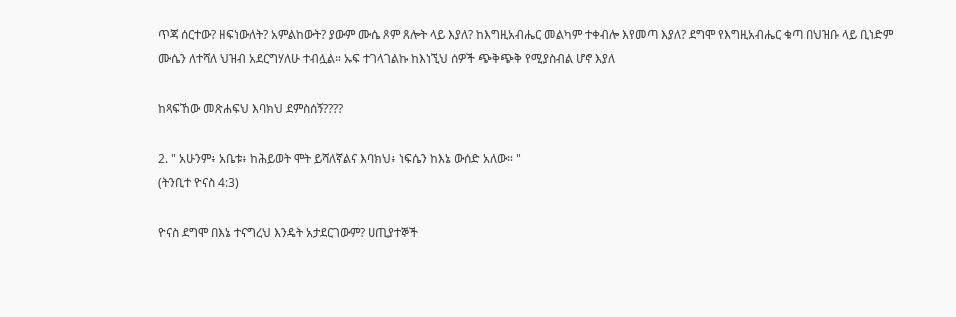ጥጃ ሰርተው? ዘፍነውለት? አምልከውት? ያውም ሙሴ ጾም ጸሎት ላይ እያለ? ከእግዚአብሔር መልካም ተቀብሎ እየመጣ እያለ? ደግሞ የእግዚአብሔር ቁጣ በህዝቡ ላይ ቢነድም ሙሴን ለተሻለ ህዝብ አደርግሃለሁ ተብሏል። ኡፍ ተገላገልኩ ከእነኚህ ሰዎች ጭቅጭቅ የሚያስብል ሆኖ እያለ

ከጻፍኸው መጽሐፍህ እባክህ ደምስሰኝ????

2. " አሁንም፥ አቤቱ፥ ከሕይወት ሞት ይሻለኛልና እባክህ፥ ነፍሴን ከእኔ ውሰድ አለው። "
(ትንቢተ ዮናስ 4:3)

ዮናስ ደግሞ በእኔ ተናግረህ እንዴት አታደርገውም? ሀጢያተኞች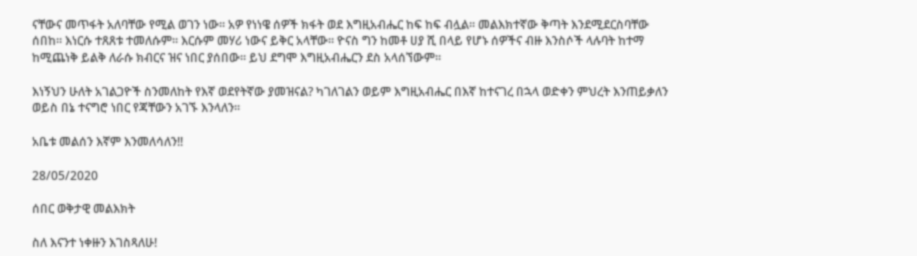ናቸውና መጥፋት አለባቸው የሚል ወገን ነው። አዎ የነነዌ ሰዎች ክፋት ወደ እግዚአብሔር ከፍ ከፍ ብሏል። መልእክተኛው ቅጣት እንደሚደርስባቸው ሰበከ። እነርሱ ተጸጸቱ ተመለሱም። እርሱም መሃሪ ነውና ይቅር አላቸው። ዮናስ ግን ከመቶ ሀያ ሺ በላይ የሆኑ ሰዎችና ብዙ እንስሶች ላሉባት ከተማ ከሚጨነቅ ይልቅ ለራሱ ክብርና ዝና ነበር ያሰበው። ይህ ደግሞ እግዚአብሔርን ደስ አላሰኘውም።

እነኝህን ሁለት አገልጋዮች ስንመለከት የእኛ ወደየትኛው ያመዝናል? ካገለገልን ወይም እግዚአብሔር በእኛ ከተናገረ በኋላ ወድቀን ምህረት እንጠይቃለን ወይስ በኔ ተናግሮ ነበር የጃቸውን አገኙ እንላለን።

አቤቱ መልሰን እኛም እንመለሳለን!!

28/05/2020

ሰበር ወቅታዊ መልእክት

ስለ እናንተ ነቀዙን እገስጻለሁ!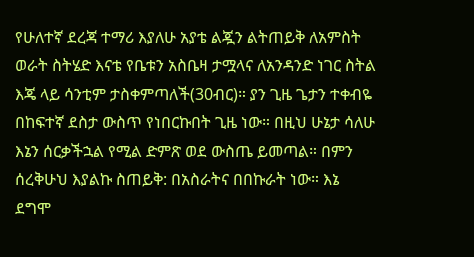የሁለተኛ ደረጃ ተማሪ እያለሁ አያቴ ልጇን ልትጠይቅ ለአምስት ወራት ስትሄድ እናቴ የቤቱን አስቤዛ ታሟላና ለአንዳንድ ነገር ስትል እጄ ላይ ሳንቲም ታስቀምጣለች(30ብር)። ያን ጊዜ ጌታን ተቀብዬ በከፍተኛ ደስታ ውስጥ የነበርኩበት ጊዜ ነው። በዚህ ሁኔታ ሳለሁ እኔን ሰርቃችኋል የሚል ድምጽ ወደ ውስጤ ይመጣል። በምን ሰረቅሁህ እያልኩ ስጠይቅ: በአስራትና በበኩራት ነው። እኔ ደግሞ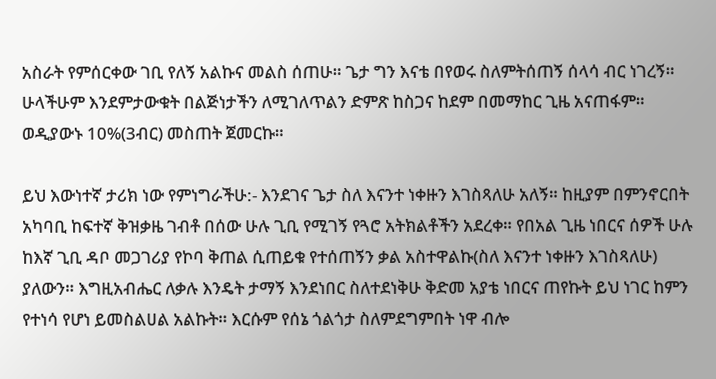አስራት የምሰርቀው ገቢ የለኝ አልኩና መልስ ሰጠሁ። ጌታ ግን እናቴ በየወሩ ስለምትሰጠኝ ሰላሳ ብር ነገረኝ። ሁላችሁም እንደምታውቁት በልጅነታችን ለሚገለጥልን ድምጽ ከስጋና ከደም በመማከር ጊዜ አናጠፋም። ወዲያውኑ 10%(3ብር) መስጠት ጀመርኩ።

ይህ እውነተኛ ታሪክ ነው የምነግራችሁ:- እንደገና ጌታ ስለ እናንተ ነቀዙን እገስጻለሁ አለኝ። ከዚያም በምንኖርበት አካባቢ ከፍተኛ ቅዝቃዜ ገብቶ በሰው ሁሉ ጊቢ የሚገኝ የጓሮ አትክልቶችን አደረቀ። የበአል ጊዜ ነበርና ሰዎች ሁሉ ከእኛ ጊቢ ዳቦ መጋገሪያ የኮባ ቅጠል ሲጠይቁ የተሰጠኝን ቃል አስተዋልኩ(ስለ እናንተ ነቀዙን እገስጻለሁ) ያለውን። እግዚአብሔር ለቃሉ እንዴት ታማኝ እንደነበር ስለተደነቅሁ ቅድመ አያቴ ነበርና ጠየኩት ይህ ነገር ከምን የተነሳ የሆነ ይመስልሀል አልኩት። እርሱም የሰኔ ጎልጎታ ስለምደግምበት ነዋ ብሎ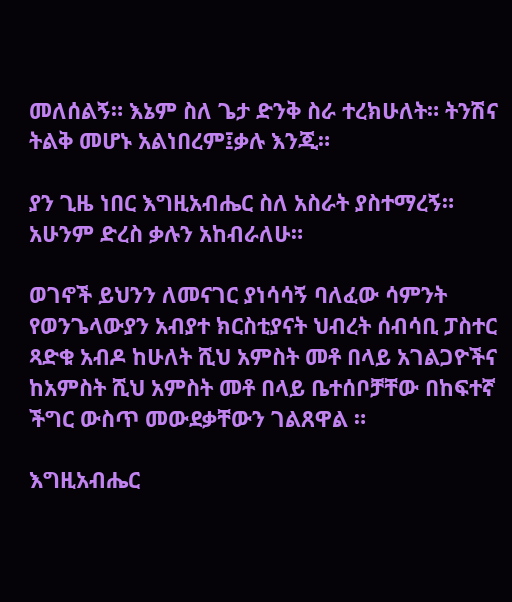መለሰልኝ። እኔም ስለ ጌታ ድንቅ ስራ ተረክሁለት። ትንሽና ትልቅ መሆኑ አልነበረም፤ቃሉ እንጂ።

ያን ጊዜ ነበር እግዚአብሔር ስለ አስራት ያስተማረኝ። አሁንም ድረስ ቃሉን አከብራለሁ።

ወገኖች ይህንን ለመናገር ያነሳሳኝ ባለፈው ሳምንት የወንጌላውያን አብያተ ክርስቲያናት ህብረት ሰብሳቢ ፓስተር ጻድቁ አብዶ ከሁለት ሺህ አምስት መቶ በላይ አገልጋዮችና ከአምስት ሺህ አምስት መቶ በላይ ቤተሰቦቻቸው በከፍተኛ ችግር ውስጥ መውደቃቸውን ገልጸዋል ።

እግዚአብሔር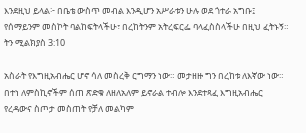እንደዚህ ይላል፦ በቤቴ ውስጥ መብል እንዲሆን አሥራቱን ሁሉ ወደ ጎተራ አግቡ፤ የሰማይንም መስኮት ባልከፍትላችሁ፣ በረከትንም አትረፍርፌ ባላፈስስላችሁ በዚህ ፈትኑኝ። ትን ሚልክያስ 3:10

አስራት የእግዚአብሔር ሆኖ ሳለ መስረቅ ርግማን ነው። መታዘዙ ግን በረከቱ ለእኛው ነው። በተነ ለምስኪኖችም ሰጠ ጽድቁ ለዘለአለም ይኖራል ተብሎ እንደተጻፈ እግዚአብሔር የረዳውና ስጦታ መስጠት የቻለ መልካም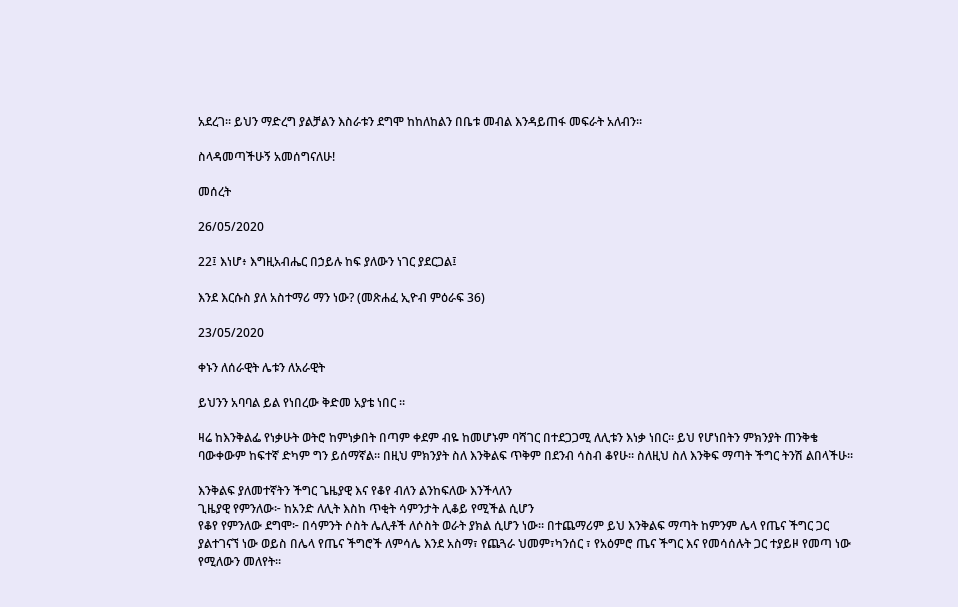አደረገ። ይህን ማድረግ ያልቻልን እስራቱን ደግሞ ከከለከልን በቤቱ መብል እንዳይጠፋ መፍራት አለብን።

ስላዳመጣችሁኝ አመሰግናለሁ!

መሰረት

26/05/2020

22፤ እነሆ፥ እግዚአብሔር በኃይሉ ከፍ ያለውን ነገር ያደርጋል፤

እንደ እርሱስ ያለ አስተማሪ ማን ነው? (መጽሐፈ ኢዮብ ምዕራፍ 36)

23/05/2020

ቀኑን ለሰራዊት ሌቱን ለአራዊት

ይህንን አባባል ይል የነበረው ቅድመ አያቴ ነበር ።

ዛሬ ከእንቅልፌ የነቃሁት ወትሮ ከምነቃበት በጣም ቀደም ብዬ ከመሆኑም ባሻገር በተደጋጋሚ ለሊቱን እነቃ ነበር። ይህ የሆነበትን ምክንያት ጠንቅቄ ባውቀውም ከፍተኛ ድካም ግን ይሰማኛል። በዚህ ምክንያት ስለ እንቅልፍ ጥቅም በደንብ ሳስብ ቆየሁ። ስለዚህ ስለ እንቅፍ ማጣት ችግር ትንሽ ልበላችሁ።

እንቅልፍ ያለመተኛትን ችግር ጌዜያዊ እና የቆየ ብለን ልንከፍለው እንችላለን
ጊዜያዊ የምንለው፦ ከአንድ ለሊት እስከ ጥቂት ሳምንታት ሊቆይ የሚችል ሲሆን
የቆየ የምንለው ደግሞ፦ በሳምንት ሶስት ሌሊቶች ለሶስት ወራት ያክል ሲሆን ነው። በተጨማሪም ይህ እንቅልፍ ማጣት ከምንም ሌላ የጤና ችግር ጋር ያልተገናኘ ነው ወይስ በሌላ የጤና ችግሮች ለምሳሌ እንደ አስማ፣ የጨጓራ ህመም፣ካንሰር ፣ የአዕምሮ ጤና ችግር እና የመሳሰሉት ጋር ተያይዞ የመጣ ነው የሚለውን መለየት።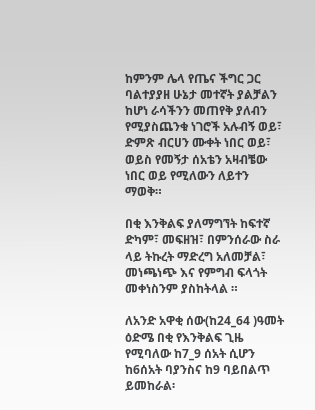ከምንም ሌላ የጤና ችግር ጋር ባልተያያዘ ሁኔታ መተኛት ያልቻልን ከሆነ ራሳችንን መጠየቅ ያለብን የሚያስጨንቁ ነገሮች አሉብኝ ወይ፣ ድምጽ ብርሀን ሙቀት ነበር ወይ፣ ወይስ የመኝታ ሰአቴን አዛብቼው ነበር ወይ የሚለውን ለይተን ማወቅ።

በቂ እንቅልፍ ያለማግኘት ከፍተኛ ድካም፣ መፍዘዝ፣ በምንሰራው ስራ ላይ ትኩረት ማድረግ አለመቻል፣ መነጫነጭ እና የምግብ ፍላጎት መቀነስንም ያስከትላል ።

ለአንድ አዋቂ ሰው(ከ24_64 )ዓመት ዕድሜ በቂ የእንቅልፍ ጊዜ የሚባለው ከ7_9 ሰአት ሲሆን ከ6ሰአት ባያንስና ከ9 ባይበልጥ ይመከራል፡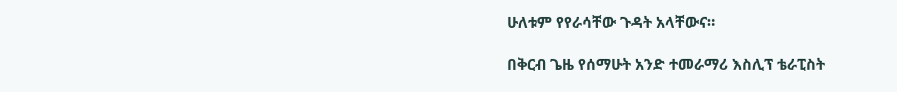ሁለቱም የየራሳቸው ጉዳት አላቸውና።

በቅርብ ጌዜ የሰማሁት አንድ ተመራማሪ እስሊፕ ቴራፒስት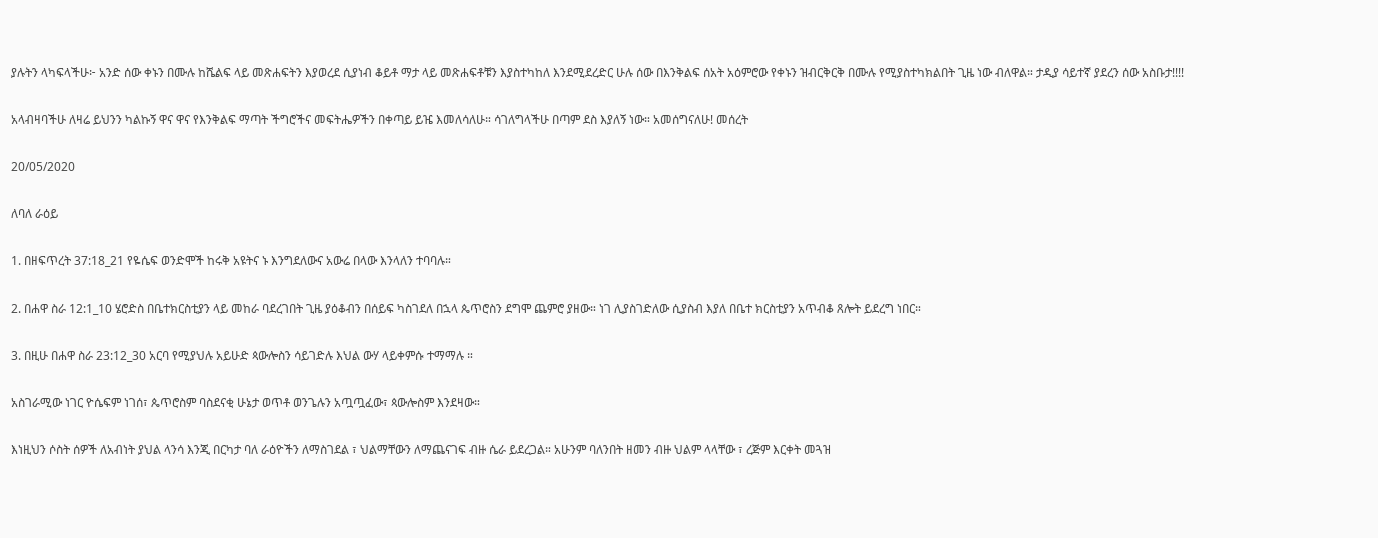ያሉትን ላካፍላችሁ፦ አንድ ሰው ቀኑን በሙሉ ከሼልፍ ላይ መጽሐፍትን እያወረደ ሲያነብ ቆይቶ ማታ ላይ መጽሐፍቶቹን እያስተካከለ እንደሚደረድር ሁሉ ሰው በእንቅልፍ ሰአት አዕምሮው የቀኑን ዝብርቅርቅ በሙሉ የሚያስተካክልበት ጊዜ ነው ብለዋል። ታዲያ ሳይተኛ ያደረን ሰው አስቡታ!!!!

አላብዛባችሁ ለዛሬ ይህንን ካልኩኝ ዋና ዋና የእንቅልፍ ማጣት ችግሮችና መፍትሔዎችን በቀጣይ ይዤ እመለሳለሁ። ሳገለግላችሁ በጣም ደስ እያለኝ ነው። አመሰግናለሁ! መሰረት

20/05/2020

ለባለ ራዕይ

1. በዘፍጥረት 37:18_21 የዬሴፍ ወንድሞች ከሩቅ አዩትና ኑ እንግደለውና አውሬ በላው እንላለን ተባባሉ።

2. በሐዋ ስራ 12:1_10 ሄሮድስ በቤተክርስቲያን ላይ መከራ ባደረገበት ጊዜ ያዕቆብን በሰይፍ ካስገደለ በኋላ ጴጥሮስን ደግሞ ጨምሮ ያዘው። ነገ ሊያስገድለው ሲያስብ እያለ በቤተ ክርስቲያን አጥብቆ ጸሎት ይደረግ ነበር።

3. በዚሁ በሐዋ ስራ 23:12_30 አርባ የሚያህሉ አይሁድ ጳውሎስን ሳይገድሉ እህል ውሃ ላይቀምሱ ተማማሉ ።

አስገራሚው ነገር ዮሴፍም ነገሰ፣ ጴጥሮስም ባስደናቂ ሁኔታ ወጥቶ ወንጌሉን አጧጧፈው፣ ጳውሎስም እንደዛው።

እነዚህን ሶስት ሰዎች ለአብነት ያህል ላንሳ እንጂ በርካታ ባለ ራዕዮችን ለማስገደል ፣ ህልማቸውን ለማጨናገፍ ብዙ ሴራ ይደረጋል። አሁንም ባለንበት ዘመን ብዙ ህልም ላላቸው ፣ ረጅም እርቀት መጓዝ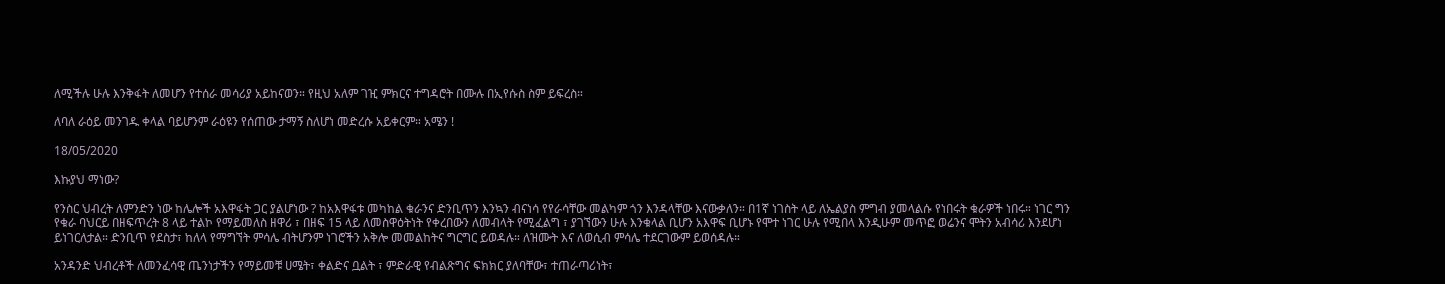ለሚችሉ ሁሉ እንቅፋት ለመሆን የተሰራ መሳሪያ አይከናወን። የዚህ አለም ገዢ ምክርና ተግዳሮት በሙሉ በኢየሱስ ስም ይፍረስ።

ለባለ ራዕይ መንገዱ ቀላል ባይሆንም ራዕዩን የሰጠው ታማኝ ስለሆነ መድረሱ አይቀርም። አሜን !

18/05/2020

እኩያህ ማነው?

የንስር ህብረት ለምንድን ነው ከሌሎች አእዋፋት ጋር ያልሆነው ? ከአእዋፋቱ መካከል ቁራንና ድንቢጥን እንኳን ብናነሳ የየራሳቸው መልካም ጎን እንዳላቸው እናውቃለን። በ1ኛ ነገስት ላይ ለኤልያስ ምግብ ያመላልሱ የነበሩት ቁራዎች ነበሩ። ነገር ግን የቁራ ባህርይ በዘፍጥረት 8 ላይ ተልኮ የማይመለስ ዘዋሪ ፣ በዘፍ 15 ላይ ለመስዋዕትነት የቀረበውን ለመብላት የሚፈልግ ፣ ያገኘውን ሁሉ እንቁላል ቢሆን አእዋፍ ቢሆኑ የሞተ ነገር ሁሉ የሚበላ እንዲሁም መጥፎ ወሬንና ሞትን አብሳሪ እንደሆነ ይነገርለታል። ድንቢጥ የደስታ፣ ከለላ የማግኘት ምሳሌ ብትሆንም ነገሮችን አቅሎ መመልከትና ግርግር ይወዳሉ። ለዝሙት እና ለወሲብ ምሳሌ ተደርገውም ይወሰዳሉ።

አንዳንድ ህብረቶች ለመንፈሳዊ ጤንነታችን የማይመቹ ሀሜት፣ ቀልድና ቧልት ፣ ምድራዊ የብልጽግና ፍክክር ያለባቸው፣ ተጠራጣሪነት፣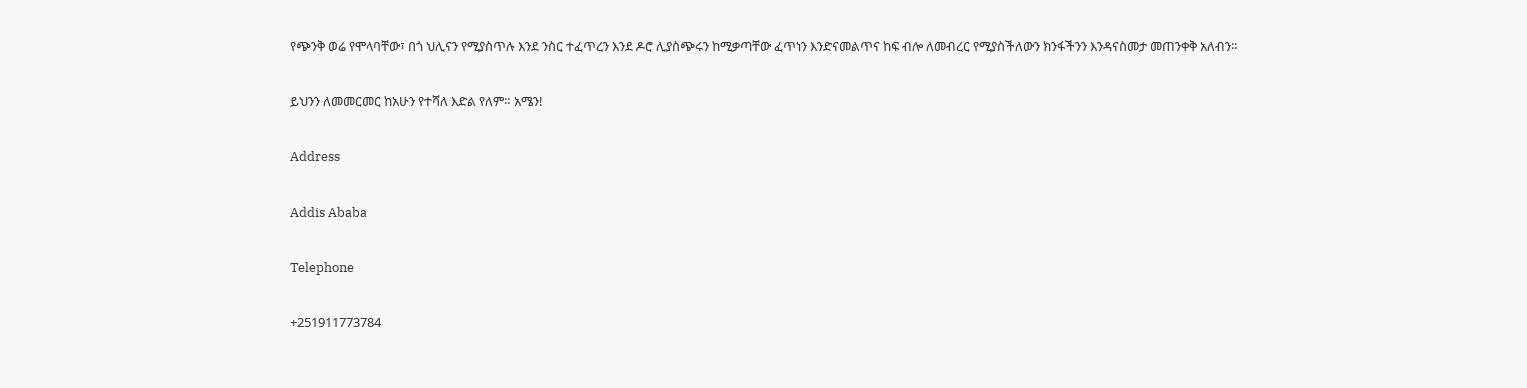የጭንቅ ወሬ የሞላባቸው፣ በጎ ህሊናን የሚያስጥሉ እንደ ንስር ተፈጥረን እንደ ዶሮ ሊያስጭሩን ከሚቃጣቸው ፈጥነን እንድናመልጥና ከፍ ብሎ ለመብረር የሚያስችለውን ክንፋችንን እንዳናስመታ መጠንቀቅ አለብን።

ይህንን ለመመርመር ከአሁን የተሻለ እድል የለም። አሜን!

Address

Addis Ababa

Telephone

+251911773784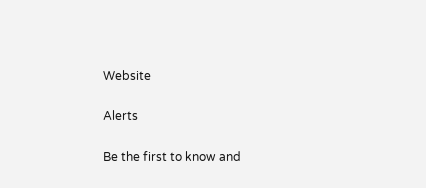Website

Alerts

Be the first to know and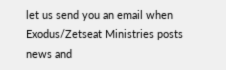let us send you an email when Exodus/Zetseat Ministries posts news and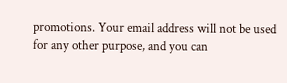promotions. Your email address will not be used for any other purpose, and you can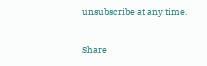unsubscribe at any time.

Share